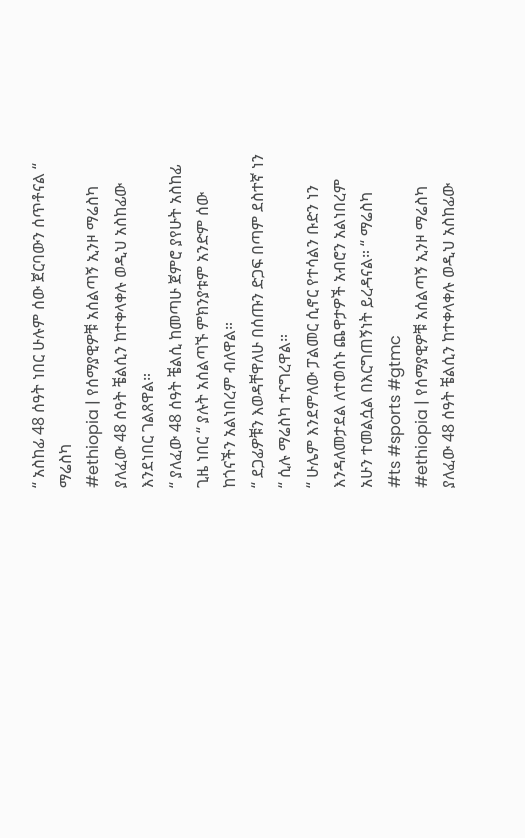“ አስከፊ 48 ሰዓት ነበር ሁሉም ሰው ጀርባውን ሰጥቶናል “ ማሬስካ
#ethiopia | የሰማያዊዎቹ አሰልጣኝ ኢንዞ ማሬስካ ያለፈው 48 ሰዓት ቼልሲን ከተቀላቀሉ ወዲህ አስከፊው እንደነበር ገልጸዋል።
“ ያለፈው 48 ሰዓት ቼልሲ ከመጣሁ ጀምሮ ያየሁት አስከፊ ጊዜ ነበር “ ያሉት አሰልጣኙ ምክንያቱም አንድም ሰው ከጎናችን አልነበረም ብለዋል።
“ ደጋፊዎቹን እወዳቸዋለሁ በሰጡን ድጋፍ በጣም ደስተኛ ነን “ ሲሉ ማሬስካ ተናግረዋል።
“ ሁሌም እንደምለው ፓልመር ሲኖር የተሳልን ቡድን ነን እንዳለመታደል ለተወሰኑ ጨዋታዎች አብሮን አልነበረም አሁን ተመልሷል በእርግጠኝነት ይረዳናል። “ ማሬስካ
#ts #sports #gtmc
#ethiopia | የሰማያዊዎቹ አሰልጣኝ ኢንዞ ማሬስካ ያለፈው 48 ሰዓት ቼልሲን ከተቀላቀሉ ወዲህ አስከፊው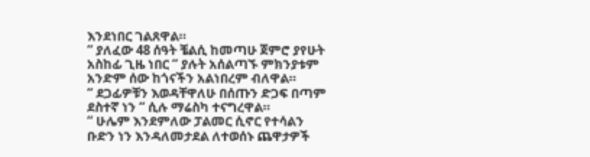እንደነበር ገልጸዋል።
“ ያለፈው 48 ሰዓት ቼልሲ ከመጣሁ ጀምሮ ያየሁት አስከፊ ጊዜ ነበር “ ያሉት አሰልጣኙ ምክንያቱም አንድም ሰው ከጎናችን አልነበረም ብለዋል።
“ ደጋፊዎቹን እወዳቸዋለሁ በሰጡን ድጋፍ በጣም ደስተኛ ነን “ ሲሉ ማሬስካ ተናግረዋል።
“ ሁሌም እንደምለው ፓልመር ሲኖር የተሳልን ቡድን ነን እንዳለመታደል ለተወሰኑ ጨዋታዎች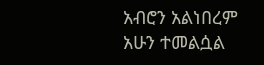አብሮን አልነበረም አሁን ተመልሷል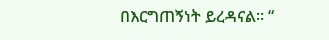በእርግጠኝነት ይረዳናል። “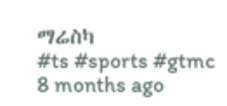ማሬስካ
#ts #sports #gtmc
8 months ago